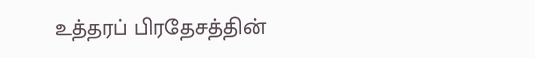உத்தரப் பிரதேசத்தின்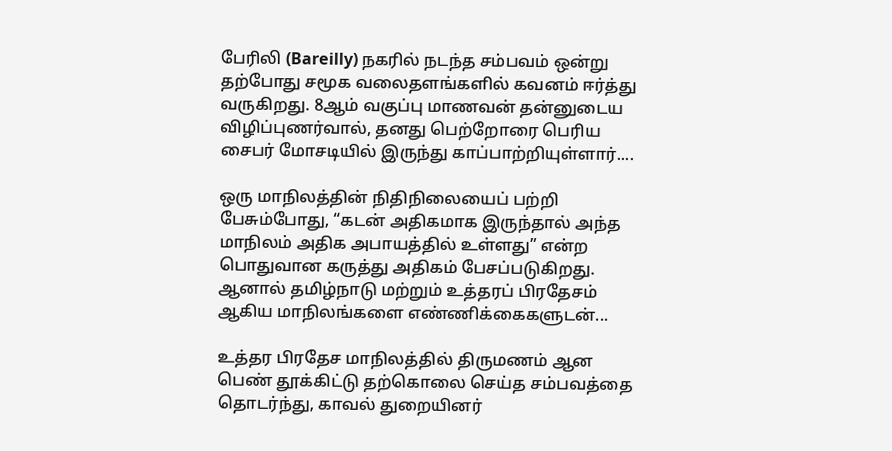பேரிலி (Bareilly) நகரில் நடந்த சம்பவம் ஒன்று தற்போது சமூக வலைதளங்களில் கவனம் ஈர்த்து வருகிறது. 8ஆம் வகுப்பு மாணவன் தன்னுடைய விழிப்புணர்வால், தனது பெற்றோரை பெரிய சைபர் மோசடியில் இருந்து காப்பாற்றியுள்ளார்....

ஒரு மாநிலத்தின் நிதிநிலையைப் பற்றி பேசும்போது, “கடன் அதிகமாக இருந்தால் அந்த மாநிலம் அதிக அபாயத்தில் உள்ளது” என்ற பொதுவான கருத்து அதிகம் பேசப்படுகிறது. ஆனால் தமிழ்நாடு மற்றும் உத்தரப் பிரதேசம் ஆகிய மாநிலங்களை எண்ணிக்கைகளுடன்...

உத்தர பிரதேச மாநிலத்தில் திருமணம் ஆன பெண் தூக்கிட்டு தற்கொலை செய்த சம்பவத்தை தொடர்ந்து, காவல் துறையினர்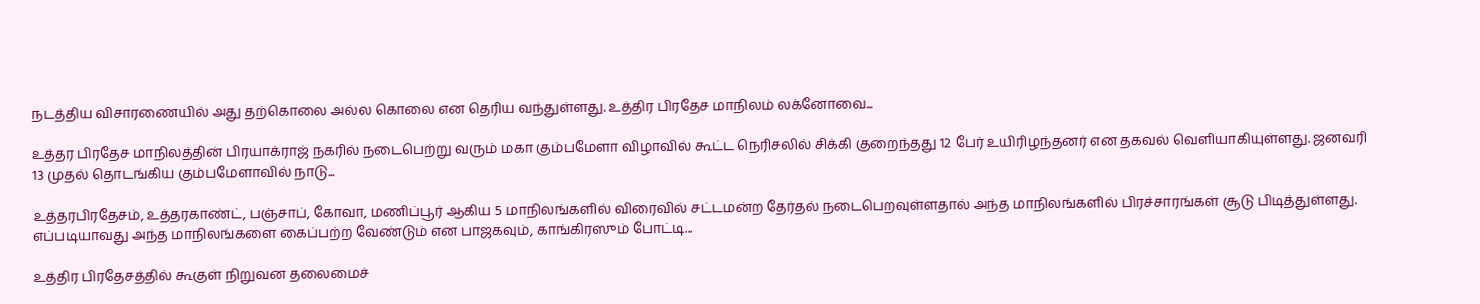நடத்திய விசாரணையில் அது தற்கொலை அல்ல கொலை என தெரிய வந்துள்ளது. உத்திர பிரதேச மாநிலம் லக்னோவை...

உத்தர பிரதேச மாநிலத்தின் பிரயாக்ராஜ் நகரில் நடைபெற்று வரும் மகா கும்பமேளா விழாவில் கூட்ட நெரிசலில் சிக்கி குறைந்தது 12 பேர் உயிரிழந்தனர் என தகவல் வெளியாகியுள்ளது. ஜனவரி 13 முதல் தொடங்கிய கும்பமேளாவில் நாடு...

உத்தரபிரதேசம், உத்தரகாண்ட், பஞ்சாப், கோவா, மணிப்பூர் ஆகிய 5 மாநிலங்களில் விரைவில் சட்டமன்ற தேர்தல் நடைபெறவுள்ளதால் அந்த மாநிலங்களில் பிரச்சாரங்கள் சூடு பிடித்துள்ளது. எப்படியாவது அந்த மாநிலங்களை கைப்பற்ற வேண்டும் என பாஜகவும், காங்கிரஸும் போட்டி...

உத்திர பிரதேசத்தில் கூகுள் நிறுவன தலைமைச்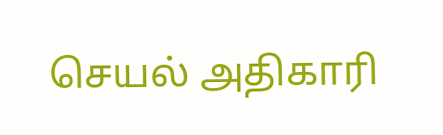செயல் அதிகாரி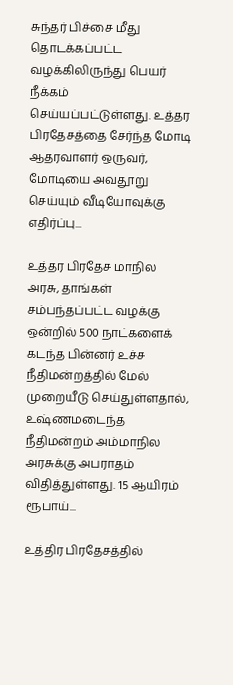சுந்தர் பிச்சை மீது தொடக்கப்பட்ட வழக்கிலிருந்து பெயர் நீக்கம் செய்யப்பட்டுள்ளது. உத்தர பிரதேசத்தை சேர்ந்த மோடி ஆதரவாளர் ஒருவர், மோடியை அவதூறு செய்யும் வீடியோவுக்கு எதிர்ப்பு...

உத்தர பிரதேச மாநில அரசு, தாங்கள் சம்பந்தப்பட்ட வழக்கு ஒன்றில் 500 நாட்களைக் கடந்த பின்னர் உச்ச நீதிமன்றத்தில் மேல் முறையீடு செய்துள்ளதால், உஷ்ணமடைந்த நீதிமன்றம் அம்மாநில அரசுக்கு அபராதம் விதித்துள்ளது. 15 ஆயிரம் ரூபாய்...

உத்திர பிரதேசத்தில்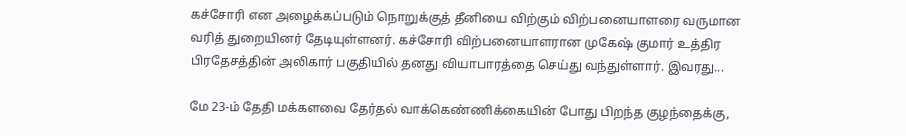கச்சோரி என அழைக்கப்படும் நொறுக்குத் தீனியை விற்கும் விற்பனையாளரை வருமான வரித் துறையினர் தேடியுள்ளனர். கச்சோரி விற்பனையாளரான முகேஷ் குமார் உத்திர பிரதேசத்தின் அலிகார் பகுதியில் தனது வியாபாரத்தை செய்து வந்துள்ளார். இவரது...

மே 23-ம் தேதி மக்களவை தேர்தல் வாக்கெண்ணிக்கையின் போது பிறந்த குழந்தைக்கு,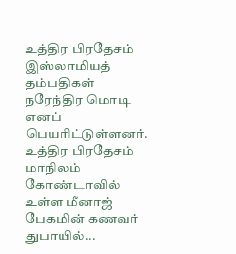உத்திர பிரதேசம் இஸ்லாமியத் தம்பதிகள் நரேந்திர மொடி எனப் பெயரிட்டுள்ளனர். உத்திர பிரதேசம் மாநிலம் கோண்டாவில் உள்ள மீனாஜ் பேகமின் கணவர் துபாயில்...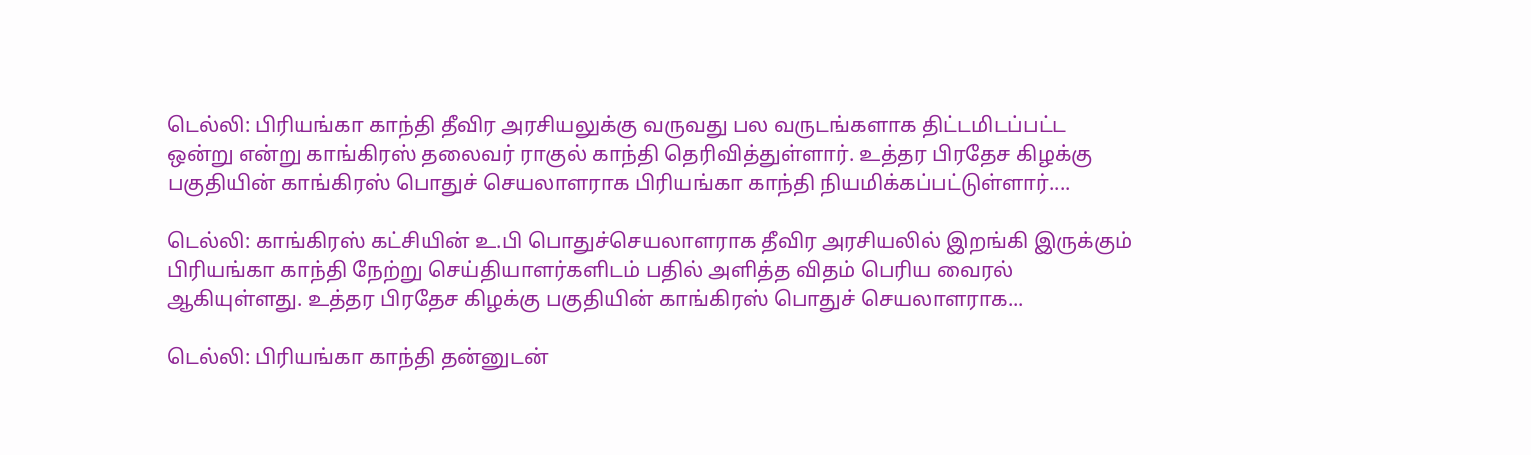டெல்லி: பிரியங்கா காந்தி தீவிர அரசியலுக்கு வருவது பல வருடங்களாக திட்டமிடப்பட்ட ஒன்று என்று காங்கிரஸ் தலைவர் ராகுல் காந்தி தெரிவித்துள்ளார். உத்தர பிரதேச கிழக்கு பகுதியின் காங்கிரஸ் பொதுச் செயலாளராக பிரியங்கா காந்தி நியமிக்கப்பட்டுள்ளார்....

டெல்லி: காங்கிரஸ் கட்சியின் உ.பி பொதுச்செயலாளராக தீவிர அரசியலில் இறங்கி இருக்கும் பிரியங்கா காந்தி நேற்று செய்தியாளர்களிடம் பதில் அளித்த விதம் பெரிய வைரல் ஆகியுள்ளது. உத்தர பிரதேச கிழக்கு பகுதியின் காங்கிரஸ் பொதுச் செயலாளராக...

டெல்லி: பிரியங்கா காந்தி தன்னுடன்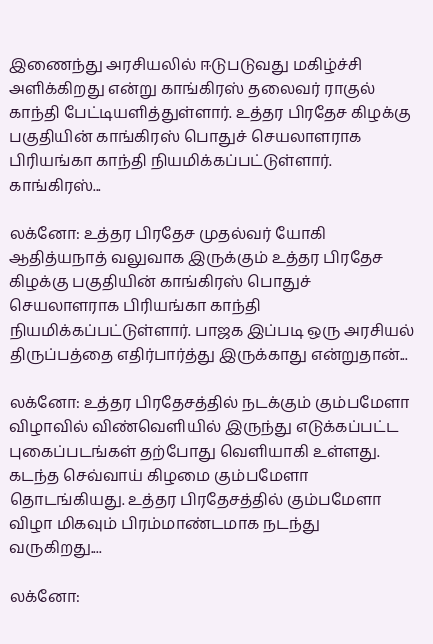இணைந்து அரசியலில் ஈடுபடுவது மகிழ்ச்சி அளிக்கிறது என்று காங்கிரஸ் தலைவர் ராகுல் காந்தி பேட்டியளித்துள்ளார். உத்தர பிரதேச கிழக்கு பகுதியின் காங்கிரஸ் பொதுச் செயலாளராக பிரியங்கா காந்தி நியமிக்கப்பட்டுள்ளார். காங்கிரஸ்...

லக்னோ: உத்தர பிரதேச முதல்வர் யோகி ஆதித்யநாத் வலுவாக இருக்கும் உத்தர பிரதேச கிழக்கு பகுதியின் காங்கிரஸ் பொதுச் செயலாளராக பிரியங்கா காந்தி நியமிக்கப்பட்டுள்ளார். பாஜக இப்படி ஒரு அரசியல் திருப்பத்தை எதிர்பார்த்து இருக்காது என்றுதான்...

லக்னோ: உத்தர பிரதேசத்தில் நடக்கும் கும்பமேளா விழாவில் விண்வெளியில் இருந்து எடுக்கப்பட்ட புகைப்படங்கள் தற்போது வெளியாகி உள்ளது. கடந்த செவ்வாய் கிழமை கும்பமேளா தொடங்கியது. உத்தர பிரதேசத்தில் கும்பமேளா விழா மிகவும் பிரம்மாண்டமாக நடந்து வருகிறது....

லக்னோ: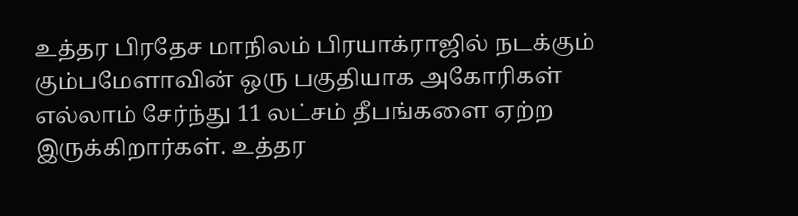உத்தர பிரதேச மாநிலம் பிரயாக்ராஜில் நடக்கும் கும்பமேளாவின் ஒரு பகுதியாக அகோரிகள் எல்லாம் சேர்ந்து 11 லட்சம் தீபங்களை ஏற்ற இருக்கிறார்கள். உத்தர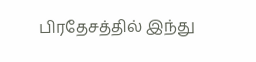பிரதேசத்தில் இந்து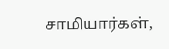சாமியார்கள்,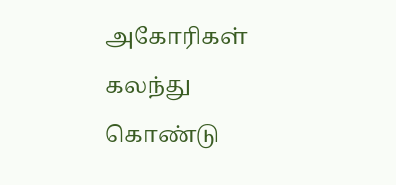அகோரிகள் கலந்து கொண்டு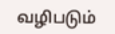வழிபடும்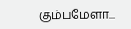கும்பமேளா...